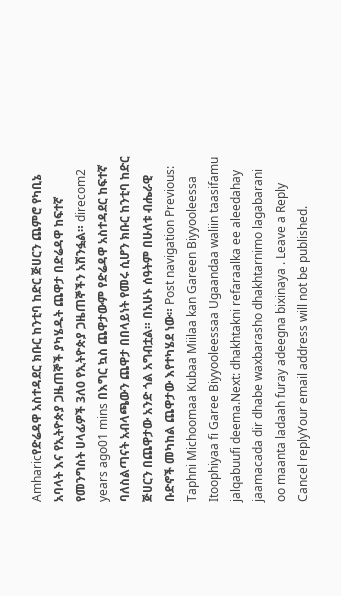Amharicየድሬዳዋ አስተዳደር ክቡር ከንቲባ ከድር ጅሀርን ጨምሮ የካቢኔ አባላት እና የኢትዮጵያ ጋዜጠኞች ያካሄዱት ጨዋታ በድሬዳዋ ከፍተኛ የመንግስት ሀላፊዎች 3ለ0 የኢትዮጵያ ጋዜጠኞችን አሽንፏል። direcom2 years ago01 mins በእግር ኳስ ጨዋታውም የድሬዳዋ አስተዳደር ከፍተኛ ባለስልጣናት አብላጫውን ጨዋታ በበላይነት የመሩ ሲሆን ክቡር ከንቲባ ከድር ጅሀርን በጨዋታው አንድ ጎል አግብቷል። በአሁኑ ሰዓትም በሁለቱ ብሔራዊ ቡድኖች መካከል ጨዋታው እየተካሄደ ነው። Post navigation Previous: Taphni Michoomaa Kubaa Miilaa kan Gareen Biyyooleessa Itoophiyaa fi Garee Biyyooleessaa Ugaandaa waliin taasifamu jalqabuufi deema.Next: dhakhtakni refaraalka ee aleedahay jaamacada dir dhabe waxbarasho dhakhtarnimo lagabarani oo maanta ladaah furay adeegna bixinaya . Leave a Reply Cancel replyYour email address will not be published.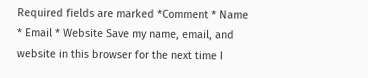Required fields are marked *Comment * Name * Email * Website Save my name, email, and website in this browser for the next time I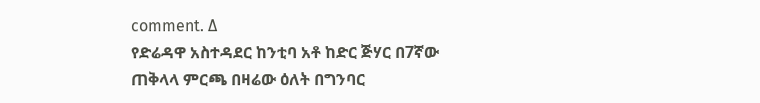comment. Δ
የድሬዳዋ አስተዳደር ከንቲባ አቶ ከድር ጅሃር በ7ኛው ጠቅላላ ምርጫ በዛሬው ዕለት በግንባር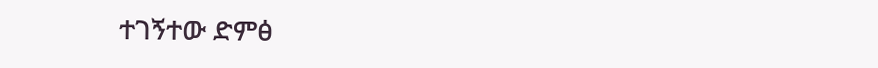ተገኝተው ድምፅ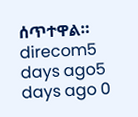ሰጥተዋል። direcom5 days ago5 days ago 0